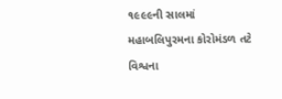૧૯૯૯ની સાલમાં મહાબલિપુરમના કોરોમંડળ તટે વિશ્વના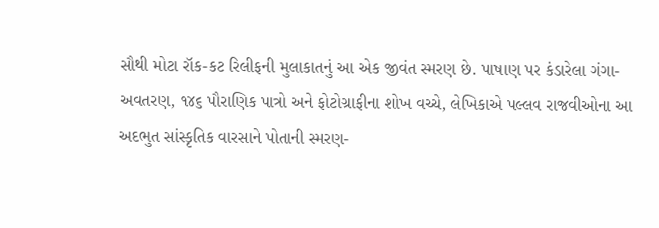સૌથી મોટા રૉક-કટ રિલીફની મુલાકાતનું આ એક જીવંત સ્મરણ છે. પાષાણ પર કંડારેલા ગંગા-અવતરણ, ૧૪૬ પૌરાણિક પાત્રો અને ફોટોગ્રાફીના શોખ વચ્ચે, લેખિકાએ પલ્લવ રાજવીઓના આ અદભુત સાંસ્કૃતિક વારસાને પોતાની સ્મરણ-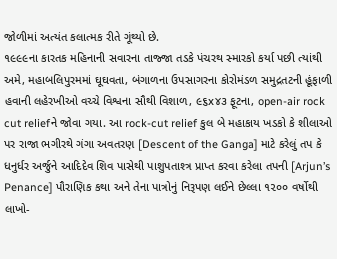જોળીમાં અત્યંત કલાત્મક રીતે ગૂંથ્યો છે.
૧૯૯૯ના કારતક મહિનાની સવારના તાજ્જા તડકે પંચરથ સ્મારકો કર્યા પછી ત્યાંથી અમે, મહાબલિપુરમમાં ઘૂઘવતા, બંગાળના ઉપસાગરના કોરોમંડળ સમુદ્રતટની હૂંફાળી હવાની લહેરખીઓ વચ્ચે વિશ્વના સૌથી વિશાળ, ૯૬x૪૩ ફૂટના, open-air rock cut reliefને જોવા ગયા. આ rock-cut relief કુલ બે મહાકાય ખડકો કે શીલાઓ પર રાજા ભગીરથે ગંગા અવતરણ [Descent of the Ganga] માટે કરેલું તપ કે ધનુર્ધર અર્જુને આદિદેવ શિવ પાસેથી પાશુપતાશ્ત્ર પ્રાપ્ત કરવા કરેલા તપની [Arjun’s Penance] પૌરાણિક કથા અને તેના પાત્રોનું નિરૂપણ લઈને છેલ્લા ૧૨૦૦ વર્ષોથી લાખો-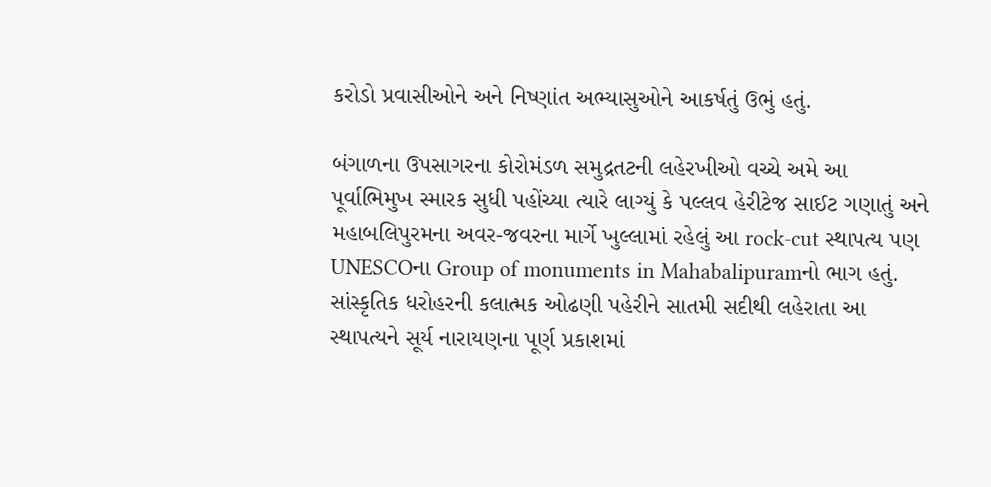કરોડો પ્રવાસીઓને અને નિષ્ણાંત અભ્યાસુઓને આકર્ષતું ઉભું હતું.

બંગાળના ઉપસાગરના કોરોમંડળ સમુદ્રતટની લહેરખીઓ વચ્ચે અમે આ પૂર્વાભિમુખ સ્મારક સુધી પહોંચ્યા ત્યારે લાગ્યું કે પલ્લવ હેરીટેજ સાઈટ ગણાતું અને મહાબલિપુરમના અવર-જવરના માર્ગે ખુલ્લામાં રહેલું આ rock-cut સ્થાપત્ય પણ UNESCOના Group of monuments in Mahabalipuramનો ભાગ હતું. સાંસ્કૃતિક ધરોહરની કલાત્મક ઓઢણી પહેરીને સાતમી સદીથી લહેરાતા આ સ્થાપત્યને સૂર્ય નારાયણના પૂર્ણ પ્રકાશમાં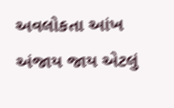અવલોકતા આંખ અંજાય જાય એટલું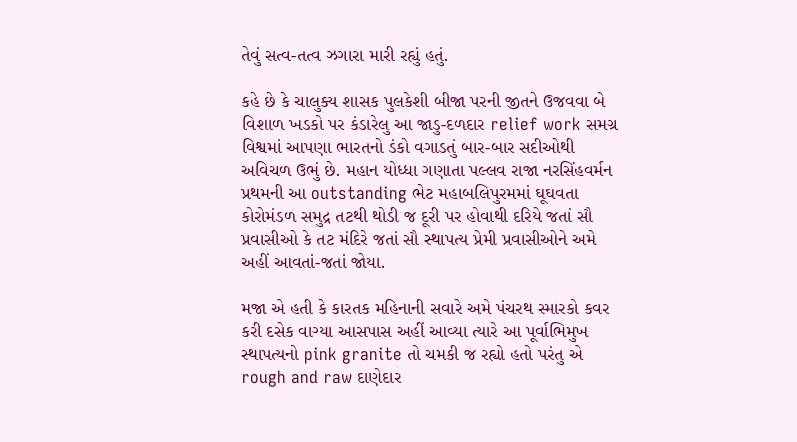તેવું સત્વ-તત્વ ઝગારા મારી રહ્યું હતું.

કહે છે કે ચાલુક્ય શાસક પુલકેશી બીજા પરની જીતને ઉજવવા બે વિશાળ ખડકો પર કંડારેલુ આ જાડુ-દળદાર relief work સમગ્ર વિશ્વમાં આપણા ભારતનો ડંકો વગાડતું બાર-બાર સદીઓથી અવિચળ ઉભું છે. મહાન યોધ્ધા ગણાતા પલ્લવ રાજા નરસિંહવર્મન પ્રથમની આ outstanding ભેટ મહાબલિપુરમમાં ઘૂઘવતા કોરોમંડળ સમુદ્ર તટથી થોડી જ દૂરી પર હોવાથી દરિયે જતાં સૌ પ્રવાસીઓ કે તટ મંદિરે જતાં સૌ સ્થાપત્ય પ્રેમી પ્રવાસીઓને અમે અહીં આવતાં-જતાં જોયા.

મજા એ હતી કે કારતક મહિનાની સવારે અમે પંચરથ સ્મારકો કવર કરી દસેક વાગ્યા આસપાસ અહીં આવ્યા ત્યારે આ પૂર્વાભિમુખ સ્થાપત્યનો pink granite તો ચમકી જ રહ્યો હતો પરંતુ એ rough and raw દાણેદાર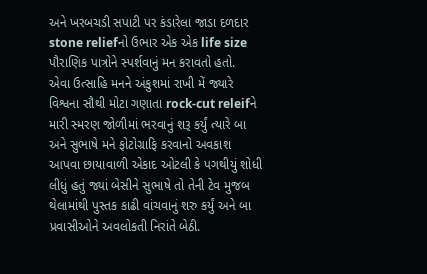અને ખરબચડી સપાટી પર કંડારેલા જાડા દળદાર stone reliefનો ઉભાર એક એક life size પૌરાણિક પાત્રોને સ્પર્શવાનું મન કરાવતો હતો.
એવા ઉત્સાહિ મનને અંકુશમાં રાખી મેં જ્યારે વિશ્વના સૌથી મોટા ગણાતા rock-cut releifને મારી સ્મરણ જોળીમાં ભરવાનું શરૂ કર્યું ત્યારે બા અને સુભાષે મને ફોટોગ્રાફિ કરવાનો અવકાશ આપવા છાયાવાળી એકાદ ઓટલી કે પગથીયું શોધી લીધું હતું જ્યાં બેસીને સુભાષે તો તેની ટેવ મુજબ થેલામાંથી પુસ્તક કાઢી વાંચવાનું શરુ કર્યું અને બા પ્રવાસીઓને અવલોકતી નિરાંતે બેઠી.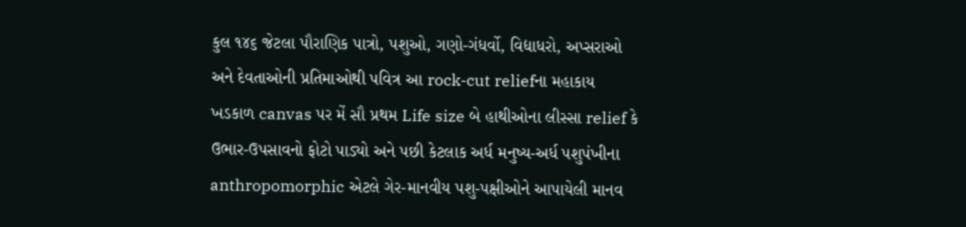કુલ ૧૪૬ જેટલા પૌરાણિક પાત્રો, પશુઓ, ગણો-ગંધર્વો, વિદ્યાધરો, અપ્સરાઓ અને દેવતાઓની પ્રતિમાઓથી પવિત્ર આ rock-cut reliefના મહાકાય ખડકાળ canvas પર મેં સૌ પ્રથમ Life size બે હાથીઓના લીસ્સા relief કે ઉભાર-ઉપસાવનો ફોટો પાડ્યો અને પછી કેટલાક અર્ધ મનુષ્ય-અર્ધ પશુપંખીના anthropomorphic એટલે ગેર-માનવીય પશુ-પક્ષીઓને આપાયેલી માનવ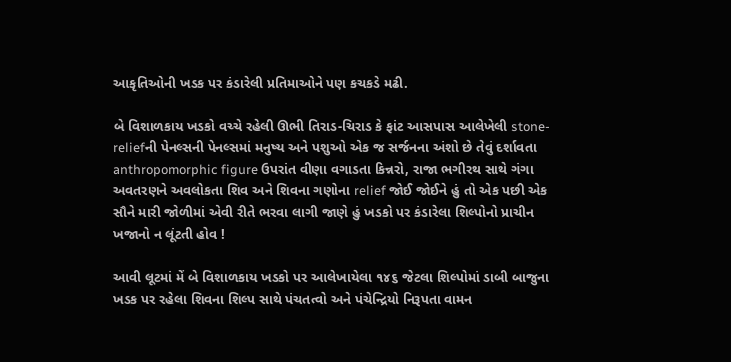આકૃતિઓની ખડક પર કંડારેલી પ્રતિમાઓને પણ કચકડે મઢી.

બે વિશાળકાય ખડકો વચ્ચે રહેલી ઊભી તિરાડ-ચિરાડ કે ફાંટ આસપાસ આલેખેલી stone-reliefની પેનલ્સની પેનલ્સમાં મનુષ્ય અને પશુઓ એક જ સર્જનના અંશો છે તેવું દર્શાવતા anthropomorphic figure ઉપરાંત વીણા વગાડતા કિન્નરો, રાજા ભગીરથ સાથે ગંગા અવતરણને અવલોકતા શિવ અને શિવના ગણોના relief જોઈ જોઈને હું તો એક પછી એક સૌને મારી જોળીમાં એવી રીતે ભરવા લાગી જાણે હું ખડકો પર કંડારેલા શિલ્પોનો પ્રાચીન ખજાનો ન લૂંટતી હોવ !

આવી લૂટમાં મેં બે વિશાળકાય ખડકો પર આલેખાયેલા ૧૪૬ જેટલા શિલ્પોમાં ડાબી બાજુના ખડક પર રહેલા શિવના શિલ્પ સાથે પંચતત્વો અને પંચેન્દ્રિયો નિરૂપતા વામન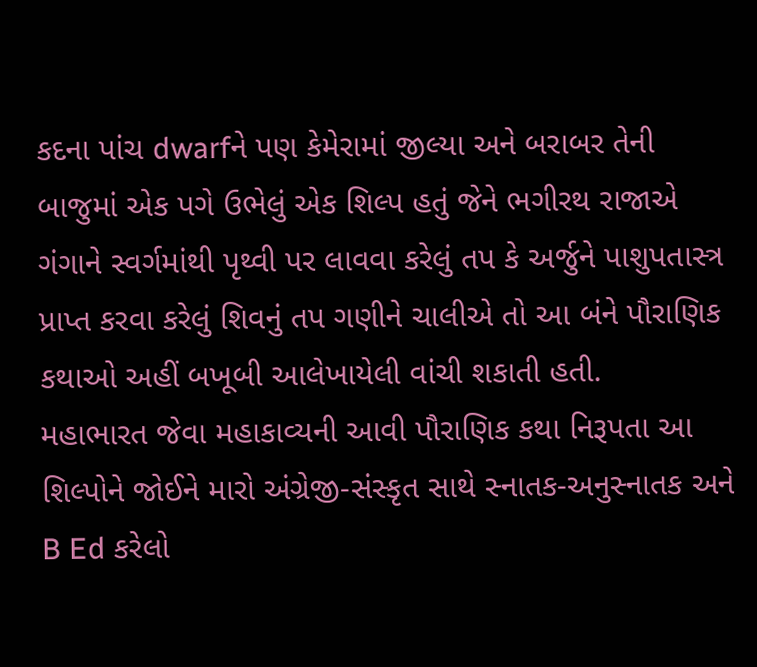કદના પાંચ dwarfને પણ કેમેરામાં જીલ્યા અને બરાબર તેની બાજુમાં એક પગે ઉભેલું એક શિલ્પ હતું જેને ભગીરથ રાજાએ ગંગાને સ્વર્ગમાંથી પૃથ્વી પર લાવવા કરેલું તપ કે અર્જુને પાશુપતાસ્ત્ર પ્રાપ્ત કરવા કરેલું શિવનું તપ ગણીને ચાલીએ તો આ બંને પૌરાણિક કથાઓ અહીં બખૂબી આલેખાયેલી વાંચી શકાતી હતી.
મહાભારત જેવા મહાકાવ્યની આવી પૌરાણિક કથા નિરૂપતા આ શિલ્પોને જોઈને મારો અંગ્રેજી-સંસ્કૃત સાથે સ્નાતક-અનુસ્નાતક અને B Ed કરેલો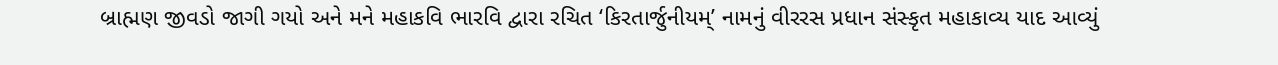બ્રાહ્મણ જીવડો જાગી ગયો અને મને મહાકવિ ભારવિ દ્વારા રચિત ‘કિરતાર્જુનીયમ્’ નામનું વીરરસ પ્રધાન સંસ્કૃત મહાકાવ્ય યાદ આવ્યું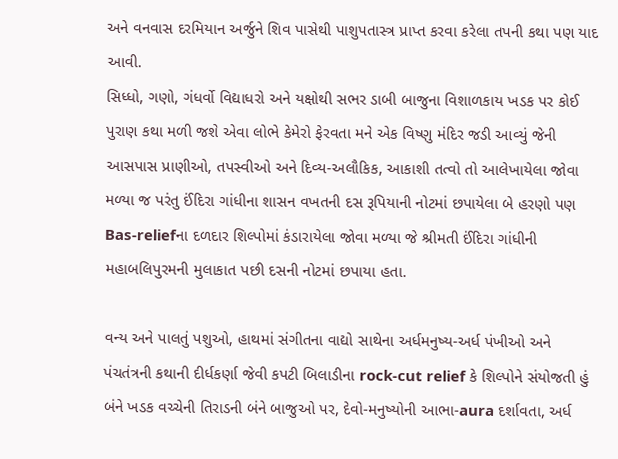અને વનવાસ દરમિયાન અર્જુને શિવ પાસેથી પાશુપતાસ્ત્ર પ્રાપ્ત કરવા કરેલા તપની કથા પણ યાદ આવી.
સિધ્ધો, ગણો, ગંધર્વો વિદ્યાધરો અને યક્ષોથી સભર ડાબી બાજુના વિશાળકાય ખડક પર કોઈ પુરાણ કથા મળી જશે એવા લોભે કેમેરો ફેરવતા મને એક વિષ્ણુ મંદિર જડી આવ્યું જેની આસપાસ પ્રાણીઓ, તપસ્વીઓ અને દિવ્ય-અલૌકિક, આકાશી તત્વો તો આલેખાયેલા જોવા મળ્યા જ પરંતુ ઈંદિરા ગાંધીના શાસન વખતની દસ રૂપિયાની નોટમાં છપાયેલા બે હરણો પણ Bas-reliefના દળદાર શિલ્પોમાં કંડારાયેલા જોવા મળ્યા જે શ્રીમતી ઈંદિરા ગાંધીની મહાબલિપુરમની મુલાકાત પછી દસની નોટમાં છપાયા હતા.

વન્ય અને પાલતું પશુઓ, હાથમાં સંગીતના વાદ્યો સાથેના અર્ધમનુષ્ય-અર્ધ પંખીઓ અને પંચતંત્રની કથાની દીર્ધકર્ણા જેવી કપટી બિલાડીના rock-cut relief કે શિલ્પોને સંયોજતી હું બંને ખડક વચ્ચેની તિરાડની બંને બાજુઓ પર, દેવો-મનુષ્યોની આભા-aura દર્શાવતા, અર્ધ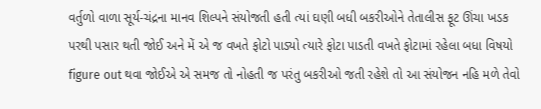વર્તુળો વાળા સૂર્ય-ચંદ્રના માનવ શિલ્પને સંયોજતી હતી ત્યાં ઘણી બધી બકરીઓને તેતાલીસ ફૂટ ઊંચા ખડક પરથી પસાર થતી જોઈ અને મેં એ જ વખતે ફોટો પાડ્યો ત્યારે ફોટા પાડતી વખતે ફોટામાં રહેલા બધા વિષયો figure out થવા જોઈએ એ સમજ તો નોહતી જ પરંતુ બકરીઓ જતી રહેશે તો આ સંયોજન નહિ મળે તેવો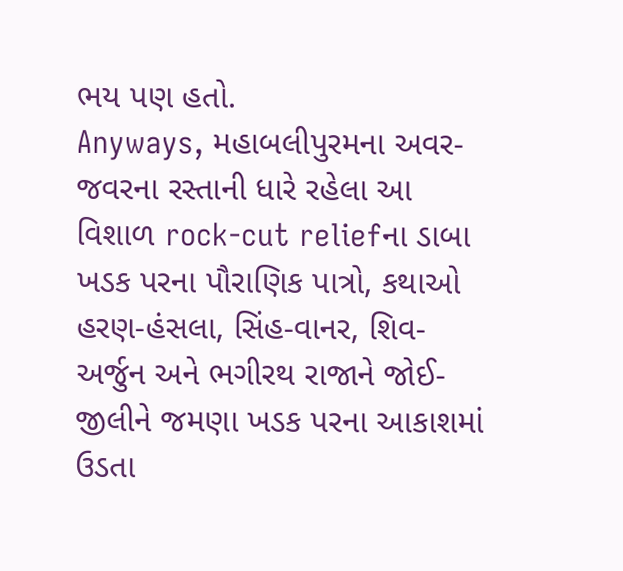ભય પણ હતો.
Anyways, મહાબલીપુરમના અવર-જવરના રસ્તાની ધારે રહેલા આ વિશાળ rock-cut reliefના ડાબા ખડક પરના પૌરાણિક પાત્રો, કથાઓ હરણ-હંસલા, સિંહ-વાનર, શિવ-અર્જુન અને ભગીરથ રાજાને જોઈ-જીલીને જમણા ખડક પરના આકાશમાં ઉડતા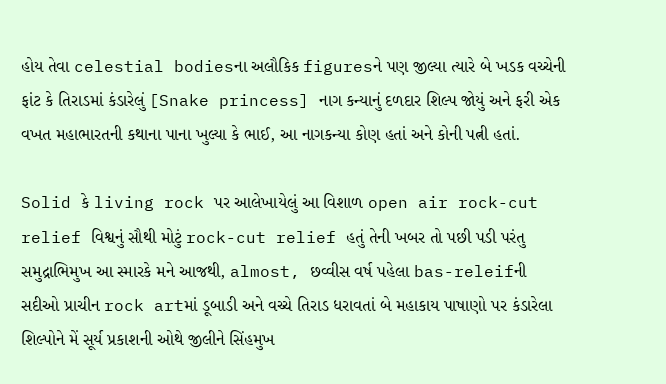હોય તેવા celestial bodiesના અલૌકિક figuresને પણ જીલ્યા ત્યારે બે ખડક વચ્ચેની ફાંટ કે તિરાડમાં કંડારેલું [Snake princess] નાગ કન્યાનું દળદાર શિલ્પ જોયું અને ફરી એક વખત મહાભારતની કથાના પાના ખુલ્યા કે ભાઈ, આ નાગકન્યા કોણ હતાં અને કોની પત્ની હતાં.

Solid કે living rock પર આલેખાયેલું આ વિશાળ open air rock-cut relief વિશ્વનું સૌથી મોટું rock-cut relief હતું તેની ખબર તો પછી પડી પરંતુ સમુદ્રાભિમુખ આ સ્મારકે મને આજથી, almost, છવ્વીસ વર્ષ પહેલા bas-releifની સદીઓ પ્રાચીન rock artમાં ડૂબાડી અને વચ્ચે તિરાડ ધરાવતાં બે મહાકાય પાષાણો પર કંડારેલા શિલ્પોને મેં સૂર્ય પ્રકાશની ઓથે જીલીને સિંહમુખ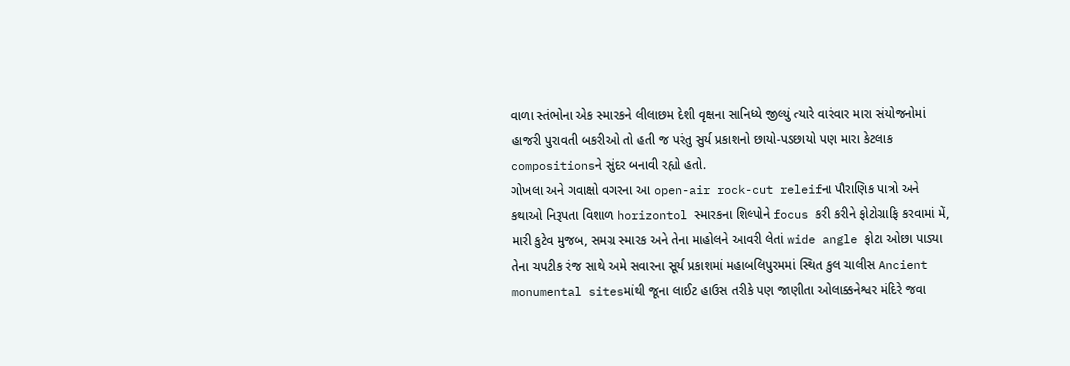વાળા સ્તંભોના એક સ્મારકને લીલાછમ દેશી વૃક્ષના સાનિધ્યે જીલ્યું ત્યારે વારંવાર મારા સંયોજનોમાં હાજરી પુરાવતી બકરીઓ તો હતી જ પરંતુ સુર્ય પ્રકાશનો છાયો-પડછાયો પણ મારા કેટલાક compositionsને સુંદર બનાવી રહ્યો હતો.
ગોખલા અને ગવાક્ષો વગરના આ open-air rock-cut releifના પૌરાણિક પાત્રો અને કથાઓ નિરૂપતા વિશાળ horizontol સ્મારકના શિલ્પોને focus કરી કરીને ફોટોગ્રાફિ કરવામાં મેં, મારી કુટેવ મુજબ, સમગ્ર સ્મારક અને તેના માહોલને આવરી લેતાં wide angle ફોટા ઓછા પાડ્યા તેના ચપટીક રંજ સાથે અમે સવારના સૂર્ય પ્રકાશમાં મહાબલિપુરમમાં સ્થિત કુલ ચાલીસ Ancient monumental sitesમાંથી જૂના લાઈટ હાઉસ તરીકે પણ જાણીતા ઓલાક્કનેશ્વર મંદિરે જવા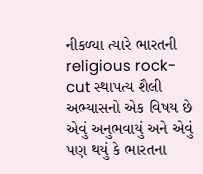નીકળ્યા ત્યારે ભારતની religious rock-cut સ્થાપત્ય શૈલી અભ્યાસનો એક વિષય છે એવું અનુભવાયું અને એવું પણ થયું કે ભારતના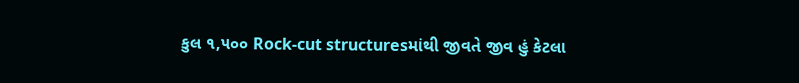કુલ ૧,૫૦૦ Rock-cut structuresમાંથી જીવતે જીવ હું કેટલા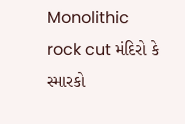Monolithic rock cut મંદિરો કે સ્મારકો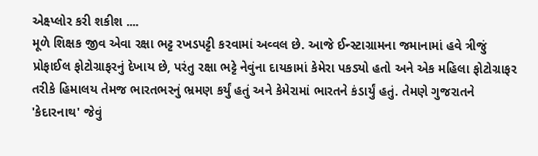એક્ષ્પ્લોર કરી શકીશ ....
મૂળે શિક્ષક જીવ એવા રક્ષા ભટ્ટ રખડપટ્ટી કરવામાં અવ્વલ છે. આજે ઈન્સ્ટાગ્રામના જમાનામાં હવે ત્રીજું પ્રોફાઈલ ફોટોગ્રાફરનું દેખાય છે, પરંતુ રક્ષા ભટ્ટે નેવુંના દાયકામાં કેમેરા પકડ્યો હતો અને એક મહિલા ફોટોગ્રાફર તરીકે હિમાલય તેમજ ભારતભરનું ભ્રમણ કર્યું હતું અને કેમેરામાં ભારતને કંડાર્યું હતું. તેમણે ગુજરાતને 'કેદારનાથ' જેવું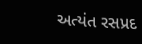અત્યંત રસપ્રદ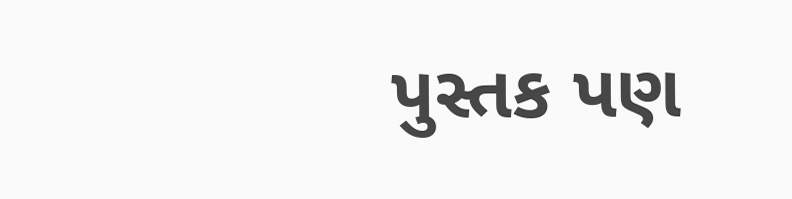પુસ્તક પણ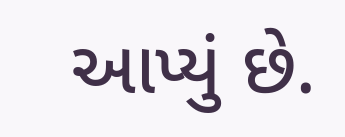આપ્યું છે.